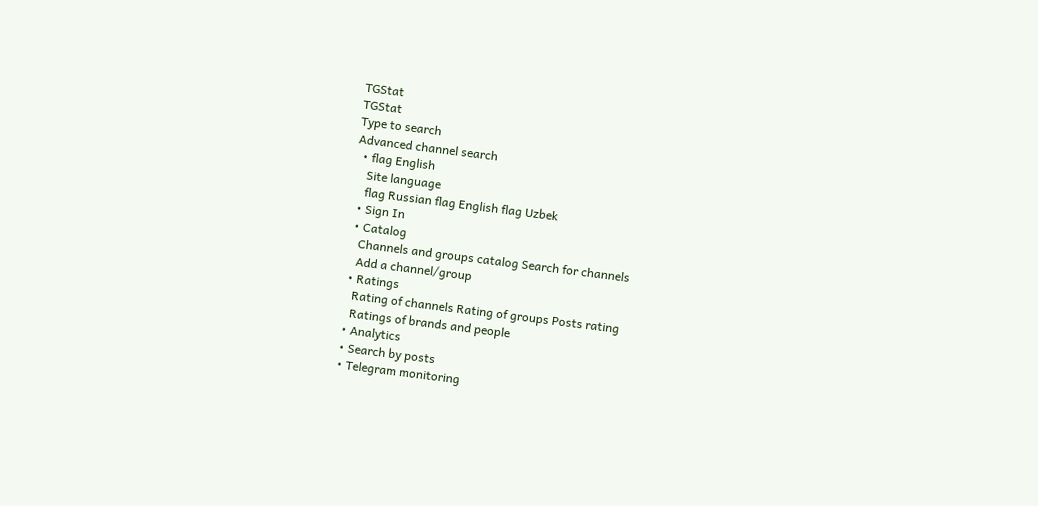TGStat
TGStat
Type to search
Advanced channel search
  • flag English
    Site language
    flag Russian flag English flag Uzbek
  • Sign In
  • Catalog
    Channels and groups catalog Search for channels
    Add a channel/group
  • Ratings
    Rating of channels Rating of groups Posts rating
    Ratings of brands and people
  • Analytics
  • Search by posts
  • Telegram monitoring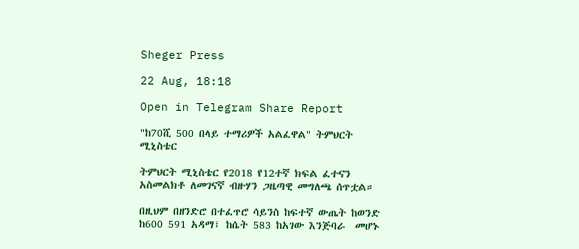Sheger Press

22 Aug, 18:18

Open in Telegram Share Report

"ከ70ሺ 500 በላይ ተማሪዎች አልፈዋል" ትምህርት ሚኒስቴር

ትምህርት ሚኒስቴር የ2018 የ12ተኛ ክፍል ፈተናን አስመልክቶ ለመገናኛ ብዙሃን ጋዜጣዊ መግለጫ ሰጥቷል።

በዚህም በዘንድሮ በተፈጥሮ ሳይንስ ከፍተኛ ውጤት ከወንድ ከ600 591 አዳማ፣ ከሴት 583 ከአገው እንጅባራ  መሆኑ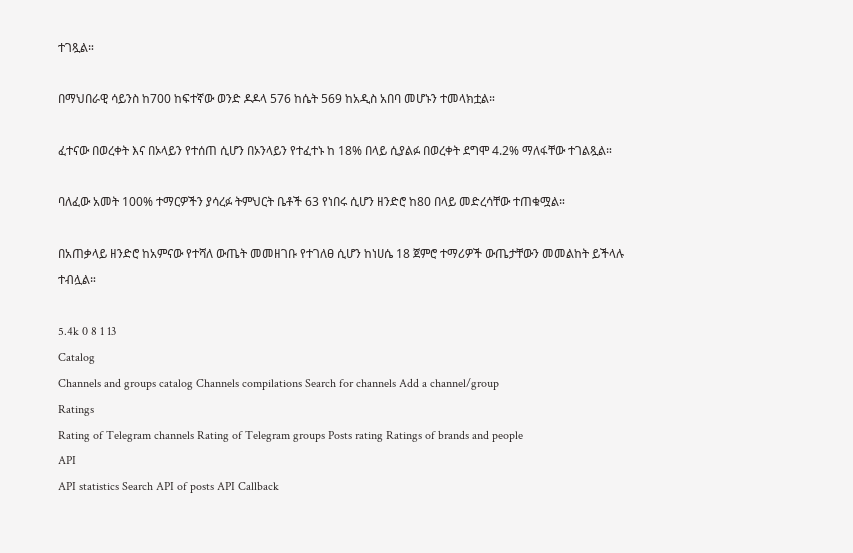ተገጿል።

በማህበራዊ ሳይንስ ከ700 ከፍተኛው ወንድ ዶዶላ 576 ከሴት 569 ከአዲስ አበባ መሆኑን ተመላክቷል።

ፈተናው በወረቀት እና በኦላይን የተሰጠ ሲሆን በኦንላይን የተፈተኑ ከ 18% በላይ ሲያልፉ በወረቀት ደግሞ 4.2% ማለፋቸው ተገልጿል።

ባለፈው አመት 100% ተማርዎችን ያሳረፉ ትምህርት ቤቶች 63 የነበሩ ሲሆን ዘንድሮ ከ80 በላይ መድረሳቸው ተጠቁሟል።

በአጠቃላይ ዘንድሮ ከአምናው የተሻለ ውጤት መመዘገቡ የተገለፀ ሲሆን ከነሀሴ 18 ጀምሮ ተማሪዎች ውጤታቸውን መመልከት ይችላሉ ተብሏል።

5.4k 0 8 1 13
Catalog
Channels and groups catalog Channels compilations Search for channels Add a channel/group
Ratings
Rating of Telegram channels Rating of Telegram groups Posts rating Ratings of brands and people
API
API statistics Search API of posts API Callback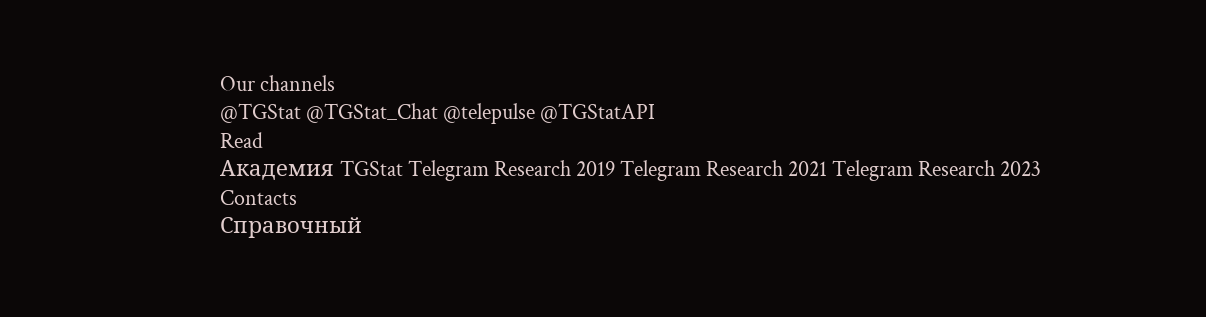Our channels
@TGStat @TGStat_Chat @telepulse @TGStatAPI
Read
Академия TGStat Telegram Research 2019 Telegram Research 2021 Telegram Research 2023
Contacts
Справочный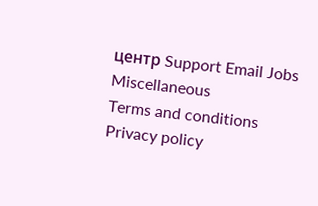центр Support Email Jobs
Miscellaneous
Terms and conditions Privacy policy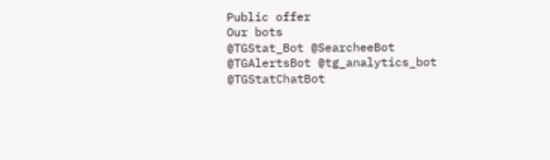Public offer
Our bots
@TGStat_Bot @SearcheeBot @TGAlertsBot @tg_analytics_bot @TGStatChatBot